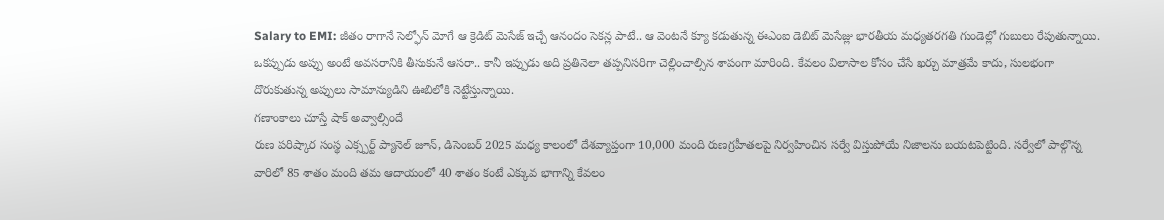Salary to EMI: జీతం రాగానే సెల్ఫోన్ మోగే ఆ క్రెడిట్ మెసేజ్ ఇచ్చే ఆనందం సెకన్ల పాటే.. ఆ వెంటనే క్యూ కడుతున్న ఈఎంఐ డెబిట్ మెసేజ్లు భారతీయ మధ్యతరగతి గుండెల్లో గుబులు రేపుతున్నాయి. ఒకప్పుడు అప్పు అంటే అవసరానికి తీసుకునే ఆసరా.. కానీ ఇప్పుడు అది ప్రతినెలా తప్పనిసరిగా చెల్లించాల్సిన శాపంగా మారింది. కేవలం విలాసాల కోసం చేసే ఖర్చు మాత్రమే కాదు, సులభంగా దొరుకుతున్న అప్పులు సామాన్యుడిని ఊబిలోకి నెట్టేస్తున్నాయి.
గణాంకాలు చూస్తే షాక్ అవ్వాల్సిందే
రుణ పరిష్కార సంస్థ ఎక్స్పర్ట్ ప్యానెల్ జూన్, డిసెంబర్ 2025 మధ్య కాలంలో దేశవ్యాప్తంగా 10,000 మంది రుణగ్రహీతలపై నిర్వహించిన సర్వే విస్తుపోయే నిజాలను బయటపెట్టింది. సర్వేలో పాల్గొన్న వారిలో 85 శాతం మంది తమ ఆదాయంలో 40 శాతం కంటే ఎక్కువ భాగాన్ని కేవలం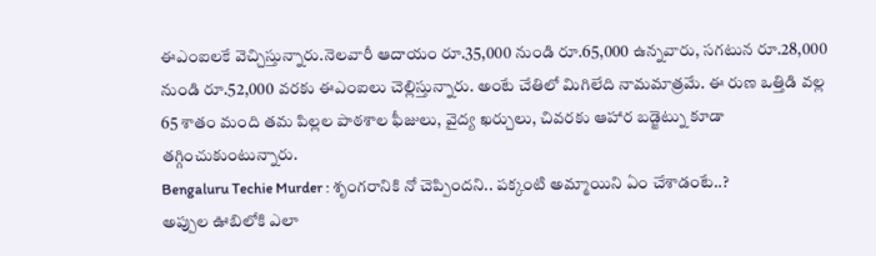ఈఎంఐలకే వెచ్చిస్తున్నారు.నెలవారీ ఆదాయం రూ.35,000 నుండి రూ.65,000 ఉన్నవారు, సగటున రూ.28,000 నుండి రూ.52,000 వరకు ఈఎంఐలు చెల్లిస్తున్నారు. అంటే చేతిలో మిగిలేది నామమాత్రమే. ఈ రుణ ఒత్తిడి వల్ల 65 శాతం మంది తమ పిల్లల పాఠశాల ఫీజులు, వైద్య ఖర్చులు, చివరకు ఆహార బడ్జెట్ను కూడా తగ్గించుకుంటున్నారు.
Bengaluru Techie Murder : శృంగరానికి నో చెప్పిందని.. పక్కంటి అమ్మాయిని ఏం చేశాడంటే..?
అప్పుల ఊబిలోకి ఎలా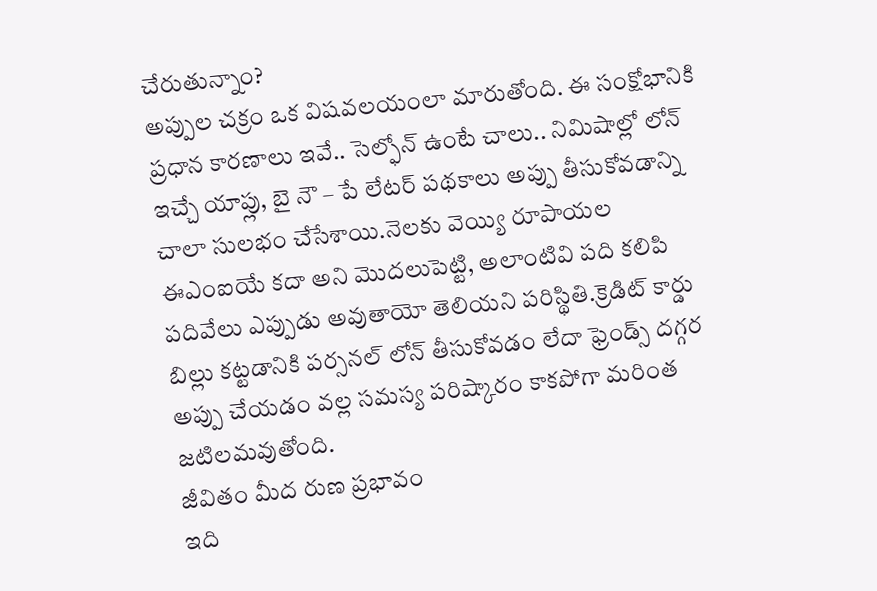చేరుతున్నాం?
అప్పుల చక్రం ఒక విషవలయంలా మారుతోంది. ఈ సంక్షోభానికి ప్రధాన కారణాలు ఇవే.. సెల్ఫోన్ ఉంటే చాలు.. నిమిషాల్లో లోన్ ఇచ్చే యాప్లు, బై నౌ – పే లేటర్ పథకాలు అప్పు తీసుకోవడాన్ని చాలా సులభం చేసేశాయి.నెలకు వెయ్యి రూపాయల ఈఎంఐయే కదా అని మొదలుపెట్టి, అలాంటివి పది కలిపి పదివేలు ఎప్పుడు అవుతాయో తెలియని పరిస్థితి.క్రెడిట్ కార్డు బిల్లు కట్టడానికి పర్సనల్ లోన్ తీసుకోవడం లేదా ఫ్రెండ్స్ దగ్గర అప్పు చేయడం వల్ల సమస్య పరిష్కారం కాకపోగా మరింత జటిలమవుతోంది.
జీవితం మీద రుణ ప్రభావం
ఇది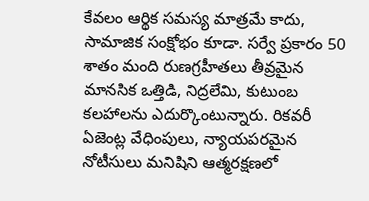కేవలం ఆర్థిక సమస్య మాత్రమే కాదు, సామాజిక సంక్షోభం కూడా. సర్వే ప్రకారం 50 శాతం మంది రుణగ్రహీతలు తీవ్రమైన మానసిక ఒత్తిడి, నిద్రలేమి, కుటుంబ కలహాలను ఎదుర్కొంటున్నారు. రికవరీ ఏజెంట్ల వేధింపులు, న్యాయపరమైన నోటీసులు మనిషిని ఆత్మరక్షణలో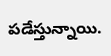పడేస్తున్నాయి.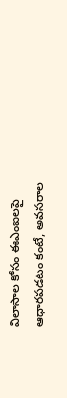విలాసాల కోసం ఈఎంఐలపై ఆధారపడటం కంటే, అవసరాల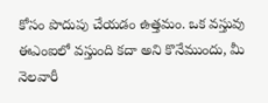కోసం పొదుపు చేయడం ఉత్తమం. ఒక వస్తువు ఈఎంఐలో వస్తుంది కదా అని కొనేముందు, మీ నెలవారీ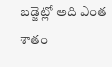బడ్జెట్లో అది ఎంత శాతం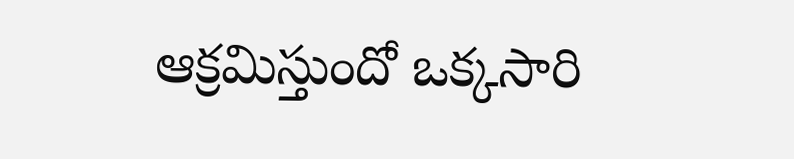ఆక్రమిస్తుందో ఒక్కసారి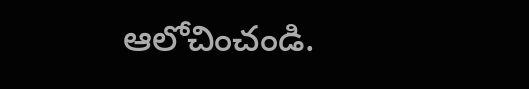ఆలోచించండి.